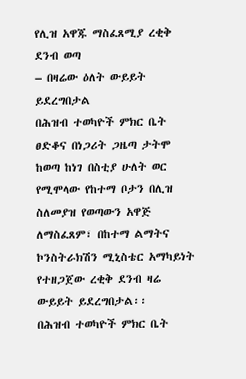የሊዝ አዋጁ ማስፈጸሚያ ረቂቅ ደንብ ወጣ
– በዛሬው ዕለት ውይይት ይደረግበታል
በሕዝብ ተወካዮች ምክር ቤት ፀድቆና በነጋሪት ጋዜጣ ታትሞ ከወጣ ከነገ በስቲያ ሁለት ወር የሚሞላው የከተማ ቦታን በሊዝ ስለመያዝ የወጣውን አዋጅ ለማስፈጸም፣ በከተማ ልማትና ኮንስትራክሽን ሚኒስቴር አማካይነት የተዘጋጀው ረቂቅ ደንብ ዛሬ ውይይት ይደረግበታል፡፡
በሕዝብ ተወካዮች ምክር ቤት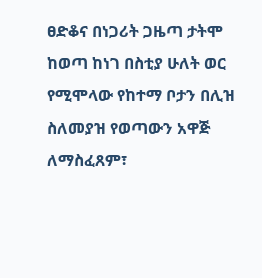ፀድቆና በነጋሪት ጋዜጣ ታትሞ ከወጣ ከነገ በስቲያ ሁለት ወር የሚሞላው የከተማ ቦታን በሊዝ ስለመያዝ የወጣውን አዋጅ ለማስፈጸም፣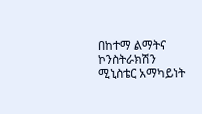በከተማ ልማትና ኮንስትራክሽን ሚኒስቴር አማካይነት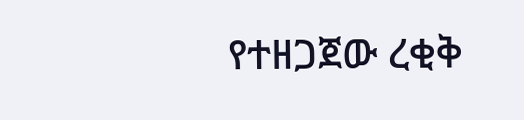የተዘጋጀው ረቂቅ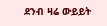ደንብ ዛሬ ውይይት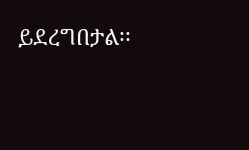ይደረግበታል፡፡